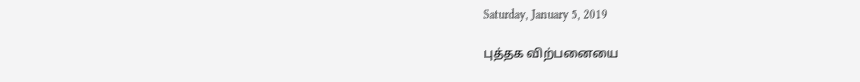Saturday, January 5, 2019

புத்தக விற்பனையை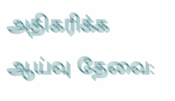அதிகரிக்க ஆய்வு தேவை: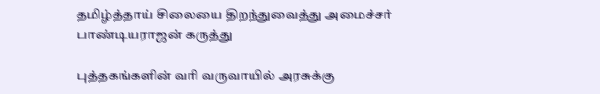தமிழ்த்தாய் சிலையை திறந்துவைத்து அமைச்சர் பாண்டியராஜன் கருத்து

புத்தகங்களின் வரி வருவாயில் அரசுக்கு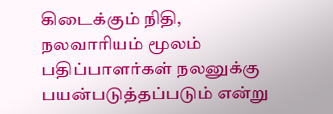கிடைக்கும் நிதி, நலவாரியம் மூலம் பதிப்பாளர்கள் நலனுக்கு பயன்படுத்தப்படும் என்று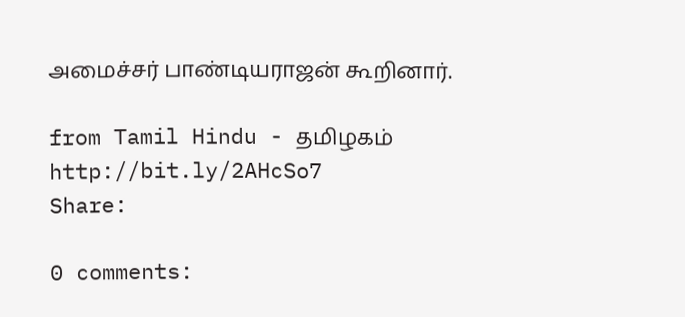அமைச்சர் பாண்டியராஜன் கூறினார்.

from Tamil Hindu - தமிழகம் http://bit.ly/2AHcSo7
Share:

0 comments: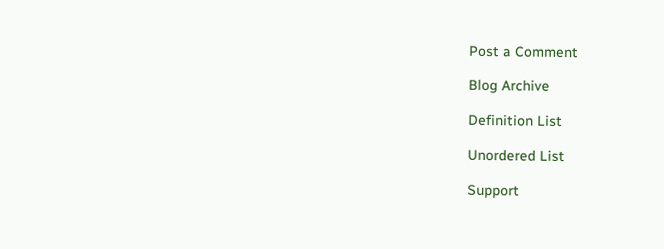Post a Comment

Blog Archive

Definition List

Unordered List

Support